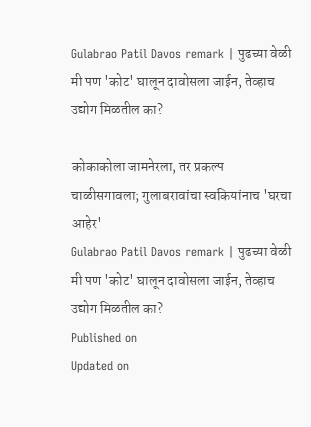Gulabrao Patil Davos remark | पुढच्या वेळी मी पण 'कोट' घालून दावोसला जाईन, तेव्हाच उद्योग मिळतील का?

कोकाकोला जामनेरला, तर प्रकल्प चाळीसगावला; गुलाबरावांचा स्वकियांनाच 'घरचा आहेर'
Gulabrao Patil Davos remark | पुढच्या वेळी मी पण 'कोट' घालून दावोसला जाईन, तेव्हाच उद्योग मिळतील का?
Published on
Updated on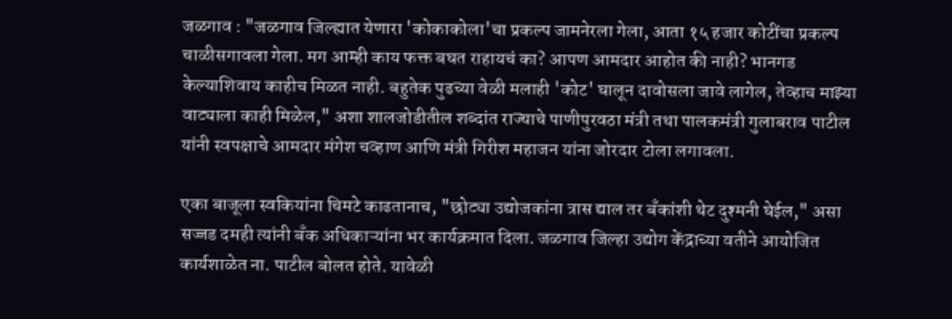जळगाव : "जळगाव जिल्ह्यात येणारा 'कोकाकोला'चा प्रकल्प जामनेरला गेला, आता १५ हजार कोटींचा प्रकल्प चाळीसगावला गेला. मग आम्ही काय फक्त बघत राहायचं का? आपण आमदार आहोत की नाही? भानगड केल्याशिवाय काहीच मिळत नाही. बहुतेक पुढच्या वेळी मलाही 'कोट' घालून दावोसला जावे लागेल, तेव्हाच माझ्या वाट्याला काही मिळेल," अशा शालजोडीतील शब्दांत राज्याचे पाणीपुरवठा मंत्री तथा पालकमंत्री गुलाबराव पाटील यांनी स्वपक्षाचे आमदार मंगेश चव्हाण आणि मंत्री गिरीश महाजन यांना जोरदार टोला लगावला.

एका बाजूला स्वकियांना चिमटे काढतानाच, "छोट्या उद्योजकांना त्रास द्याल तर बँकांशी थेट दुश्मनी घेईल," असा सज्जड दमही त्यांनी बँक अधिकाऱ्यांना भर कार्यक्रमात दिला. जळगाव जिल्हा उद्योग केंद्राच्या वतीने आयोजित कार्यशाळेत ना. पाटील बोलत होते. यावेळी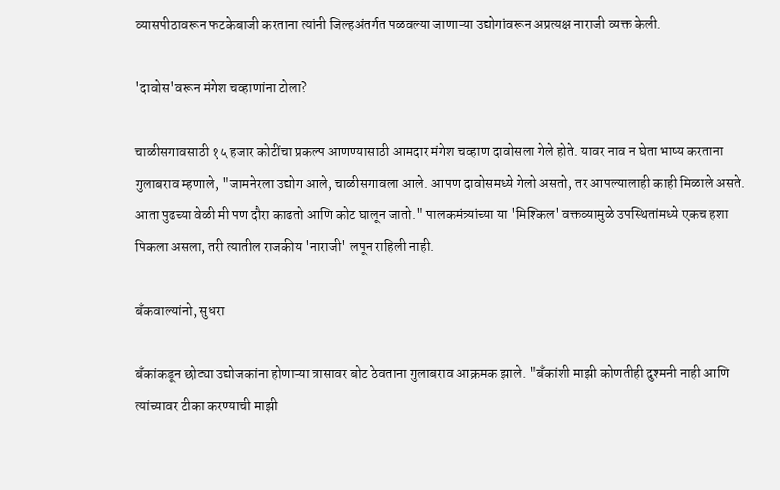व्यासपीठावरून फटकेबाजी करताना त्यांनी जिल्हअंतर्गत पळवल्या जाणाऱ्या उद्योगांवरून अप्रत्यक्ष नाराजी व्यक्त केली.

'दावोस'वरून मंगेश चव्हाणांना टोला?

चाळीसगावसाठी १५ हजार कोटींचा प्रकल्प आणण्यासाठी आमदार मंगेश चव्हाण दावोसला गेले होते. यावर नाव न घेता भाष्य करताना गुलाबराव म्हणाले, "जामनेरला उद्योग आले, चाळीसगावला आले. आपण दावोसमध्ये गेलो असतो, तर आपल्यालाही काही मिळाले असते. आता पुढच्या वेळी मी पण दौरा काढतो आणि कोट घालून जातो." पालकमंत्र्यांच्या या 'मिश्किल' वक्तव्यामुळे उपस्थितांमध्ये एकच हशा पिकला असला, तरी त्यातील राजकीय 'नाराजी' लपून राहिली नाही.

बँकवाल्यांनो, सुधरा

बँकांकडून छोट्या उद्योजकांना होणाऱ्या त्रासावर बोट ठेवताना गुलाबराव आक्रमक झाले. "बँकांशी माझी कोणतीही दुश्मनी नाही आणि त्यांच्यावर टीका करण्याची माझी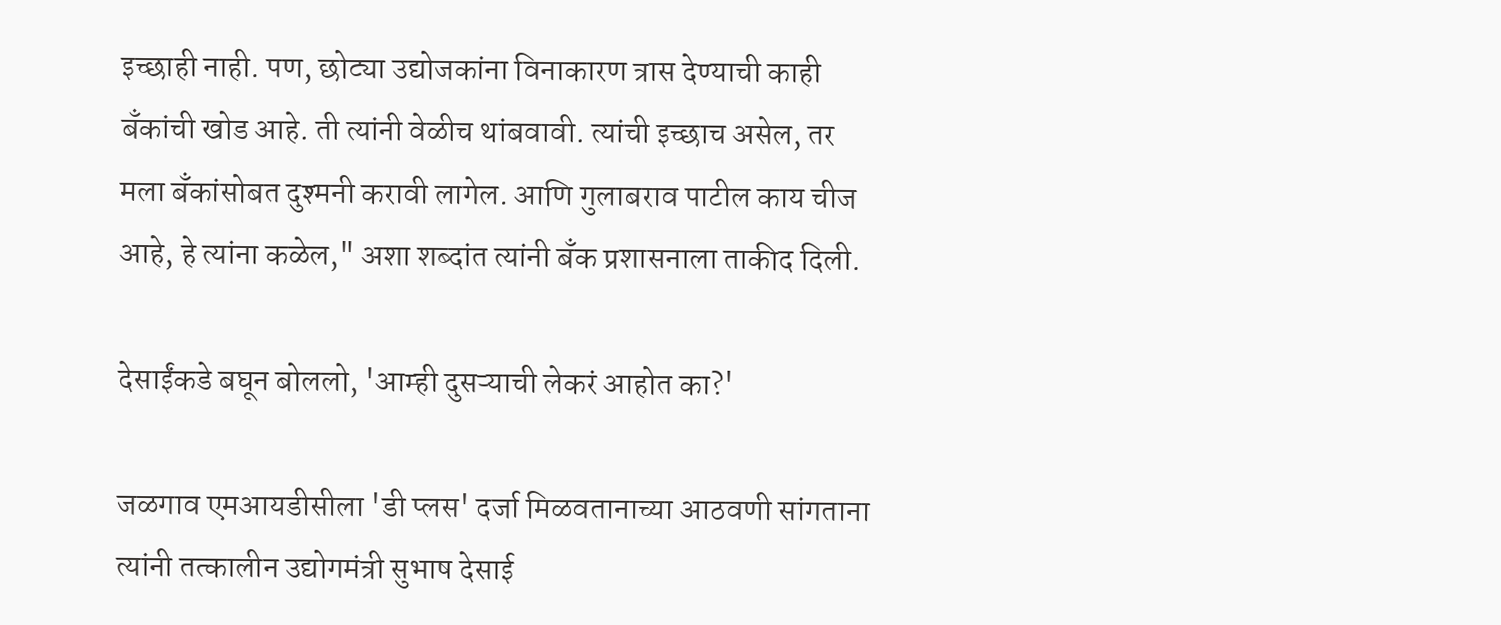इच्छाही नाही. पण, छोट्या उद्योजकांना विनाकारण त्रास देण्याची काही बँकांची खोड आहे. ती त्यांनी वेळीच थांबवावी. त्यांची इच्छाच असेल, तर मला बँकांसोबत दुश्मनी करावी लागेल. आणि गुलाबराव पाटील काय चीज आहे, हे त्यांना कळेल," अशा शब्दांत त्यांनी बँक प्रशासनाला ताकीद दिली.

देसाईंकडे बघून बोललो, 'आम्ही दुसऱ्याची लेकरं आहोत का?'

जळगाव एमआयडीसीला 'डी प्लस' दर्जा मिळवतानाच्या आठवणी सांगताना त्यांनी तत्कालीन उद्योगमंत्री सुभाष देसाई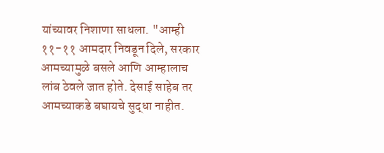यांच्यावर निशाणा साधला. "आम्ही ११-११ आमदार निवडून दिले, सरकार आमच्यामुळे बसले आणि आम्हालाच लांब ठेवले जात होते. देसाई साहेब तर आमच्याकडे बघायचे सुद्धा नाहीत.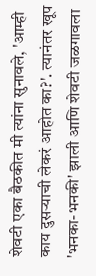शेवटी एका बैठकीत मी त्यांना सुनावले, 'आम्ही काय दुसऱ्याची लेकरं आहोत का?'. त्यानंतर खूप 'भनका-भनकी' झाली आणि शेवटी जळगावला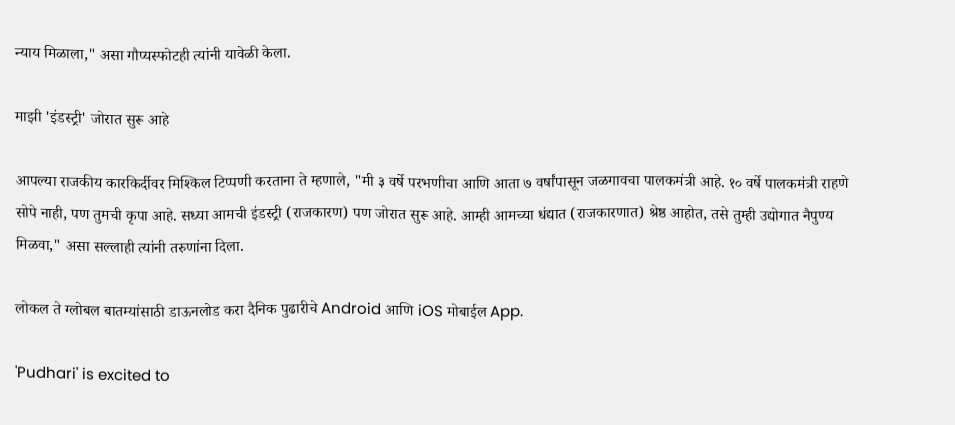न्याय मिळाला," असा गौप्यस्फोटही त्यांनी यावेळी केला.

माझी 'इंडस्ट्री' जोरात सुरू आहे

आपल्या राजकीय कारकिर्दीवर मिश्किल टिप्पणी करताना ते म्हणाले, "मी ३ वर्षे परभणीचा आणि आता ७ वर्षांपासून जळगावचा पालकमंत्री आहे. १० वर्षे पालकमंत्री राहणे सोपे नाही, पण तुमची कृपा आहे. सध्या आमची इंडस्ट्री (राजकारण) पण जोरात सुरू आहे. आम्ही आमच्या धंद्यात (राजकारणात) श्रेष्ठ आहोत, तसे तुम्ही उद्योगात नैपुण्य मिळवा," असा सल्लाही त्यांनी तरुणांना दिला.

लोकल ते ग्लोबल बातम्यांसाठी डाऊनलोड करा दैनिक पुढारीचे Android आणि iOS मोबाईल App.

'Pudhari' is excited to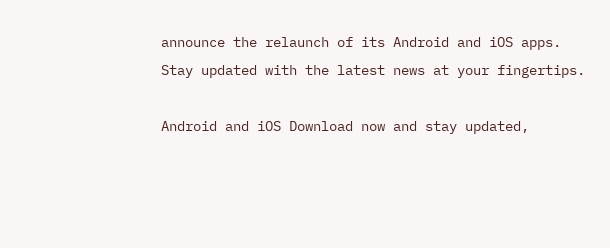announce the relaunch of its Android and iOS apps. Stay updated with the latest news at your fingertips.

Android and iOS Download now and stay updated,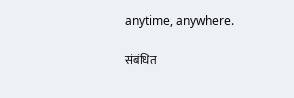anytime, anywhere.

संबंधित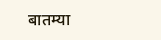बातम्या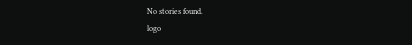No stories found.
logo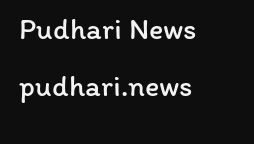Pudhari News
pudhari.news